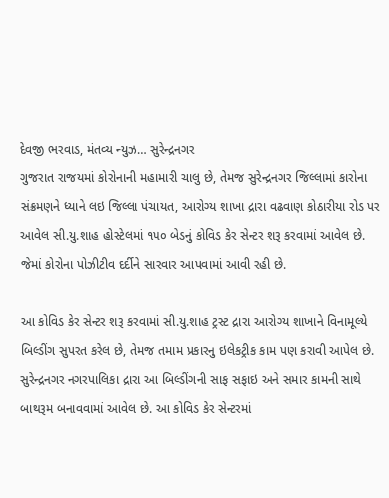દેવજી ભરવાડ, મંતવ્ય ન્યુઝ… સુરેન્દ્રનગર
ગુજરાત રાજયમાં કોરોનાની મહામારી ચાલુ છે, તેમજ સુરેન્દ્રનગર જિલ્લામાં કારોના સંક્રમણને ધ્યાને લઇ જિલ્લા પંચાયત, આરોગ્ય શાખા દ્રારા વઢવાણ કોઠારીયા રોડ પર આવેલ સી.યુ.શાહ હોસ્ટેલમાં ૧૫૦ બેડનું કોવિડ કેર સેન્ટર શરૂ કરવામાં આવેલ છે. જેમાં કોરોના પોઝીટીવ દર્દીને સારવાર આપવામાં આવી રહી છે.

આ કોવિડ કેર સેન્ટર શરૂ કરવામાં સી.યુ.શાહ ટ્રસ્ટ દ્રારા આરોગ્ય શાખાને વિનામૂલ્યે બિલ્ડીંગ સુપરત કરેલ છે, તેમજ તમામ પ્રકારનુ ઇલેકટ્રીક કામ પણ કરાવી આપેલ છે. સુરેન્દ્રનગર નગરપાલિકા દ્રારા આ બિલ્ડીંગની સાફ સફાઇ અને સમાર કામની સાથે બાથરૂમ બનાવવામાં આવેલ છે. આ કોવિડ કેર સેન્ટરમાં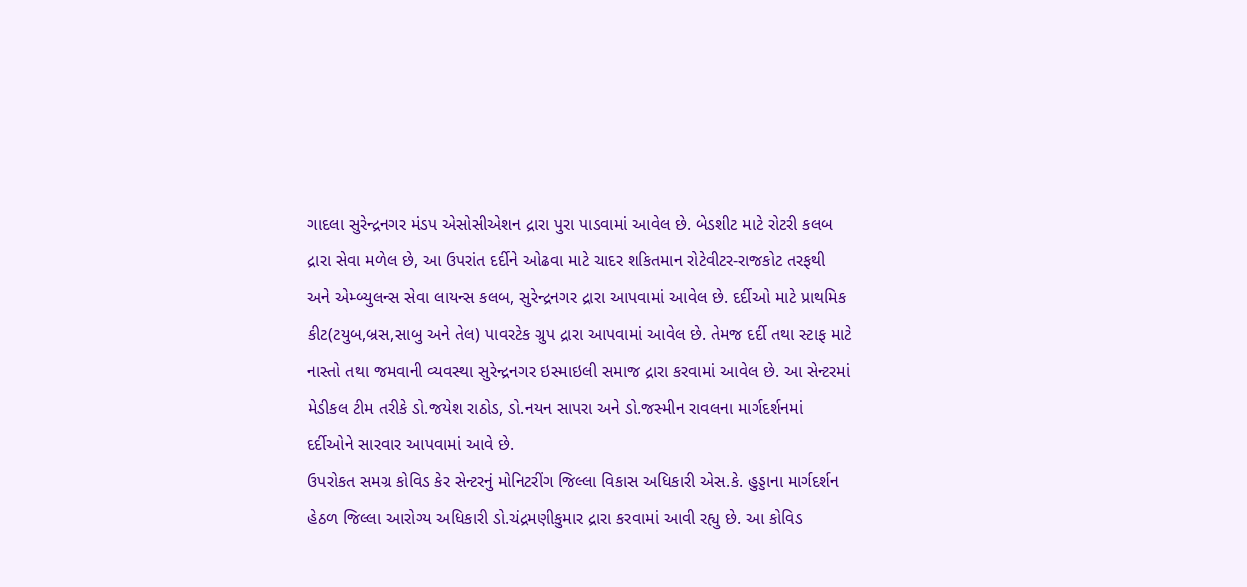ગાદલા સુરેન્દ્રનગર મંડપ એસોસીએશન દ્રારા પુરા પાડવામાં આવેલ છે. બેડશીટ માટે રોટરી કલબ દ્રારા સેવા મળેલ છે, આ ઉપરાંત દર્દીને ઓઢવા માટે ચાદર શકિતમાન રોટેવીટર-રાજકોટ તરફથી અને એમ્બ્યુલન્સ સેવા લાયન્સ કલબ, સુરેન્દ્રનગર દ્રારા આપવામાં આવેલ છે. દર્દીઓ માટે પ્રાથમિક કીટ(ટયુબ,બ્રસ,સાબુ અને તેલ) પાવરટેક ગ્રુપ દ્રારા આપવામાં આવેલ છે. તેમજ દર્દી તથા સ્ટાફ માટે નાસ્તો તથા જમવાની વ્યવસ્થા સુરેન્દ્રનગર ઇસ્માઇલી સમાજ દ્રારા કરવામાં આવેલ છે. આ સેન્ટરમાં મેડીકલ ટીમ તરીકે ડો.જયેશ રાઠોડ, ડો.નયન સાપરા અને ડો.જસ્મીન રાવલના માર્ગદર્શનમાં દર્દીઓને સારવાર આપવામાં આવે છે.
ઉપરોકત સમગ્ર કોવિડ કેર સેન્ટરનું મોનિટરીંગ જિલ્લા વિકાસ અધિકારી એસ.કે. હુડ્ડાના માર્ગદર્શન હેઠળ જિલ્લા આરોગ્ય અધિકારી ડો.ચંદ્રમણીકુમાર દ્રારા કરવામાં આવી રહ્યુ છે. આ કોવિડ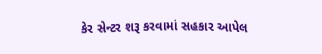કેર સેન્ટર શરૂ કરવામાં સહકાર આપેલ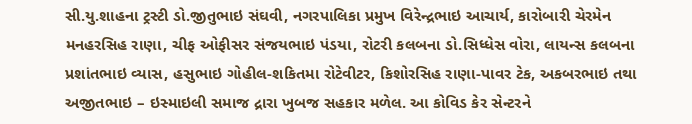સી.યુ.શાહના ટ્રસ્ટી ડો.જીતુભાઇ સંઘવી, નગરપાલિકા પ્રમુખ વિરેન્દ્રભાઇ આચાર્ય, કારોબારી ચેરમેન મનહરસિહ રાણા, ચીફ ઓફીસર સંજયભાઇ પંડયા, રોટરી કલબના ડો.સિધ્ધેસ વોરા, લાયન્સ કલબના પ્રશાંતભાઇ વ્યાસ, હસુભાઇ ગોહીલ-શકિતમા રોટેવીટર, કિશોરસિહ રાણા-પાવર ટેક, અકબરભાઇ તથા અજીતભાઇ – ઇસ્માઇલી સમાજ દ્રારા ખુબજ સહકાર મળેલ. આ કોવિડ કેર સેન્ટરને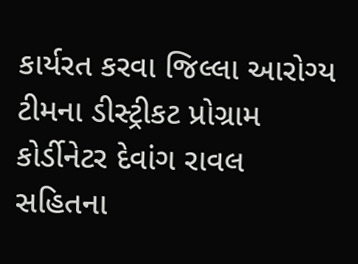કાર્યરત કરવા જિલ્લા આરોગ્ય ટીમના ડીસ્ટ્રીકટ પ્રોગ્રામ કોર્ડીનેટર દેવાંગ રાવલ સહિતના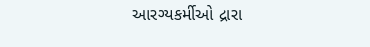આરગ્યકર્મીઓ દ્રારા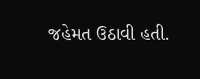જહેમત ઉઠાવી હતી.